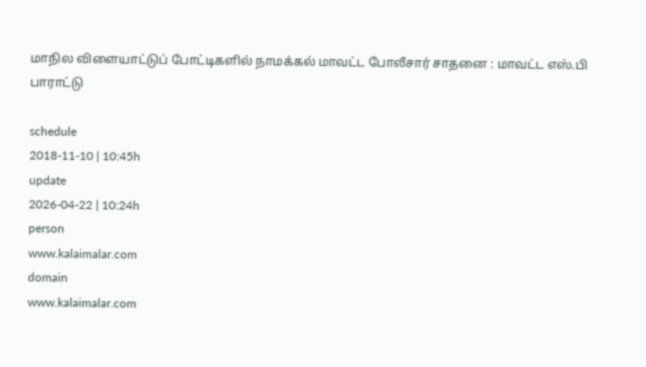மாநில விளையாட்டுப் போட்டிகளில் நாமக்கல் மாவட்ட போலீசார் சாதனை : மாவட்ட எஸ்.பி பாராட்டு

schedule
2018-11-10 | 10:45h
update
2026-04-22 | 10:24h
person
www.kalaimalar.com
domain
www.kalaimalar.com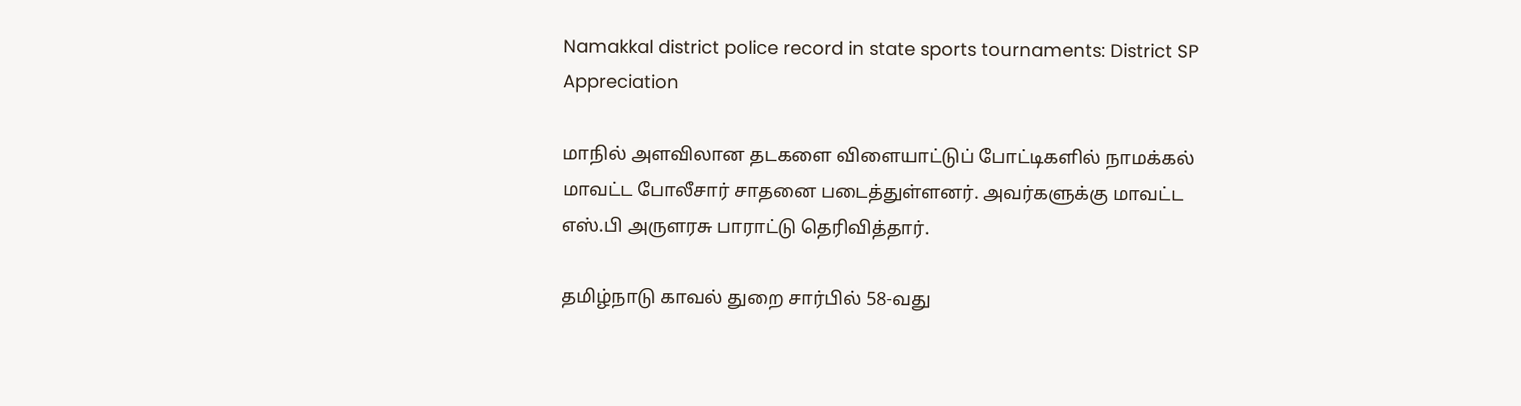Namakkal district police record in state sports tournaments: District SP Appreciation

மாநில் அளவிலான தடகளை விளையாட்டுப் போட்டிகளில் நாமக்கல் மாவட்ட போலீசார் சாதனை படைத்துள்ளனர். அவர்களுக்கு மாவட்ட எஸ்.பி அருளரசு பாராட்டு தெரிவித்தார்.

தமிழ்நாடு காவல் துறை சார்பில் 58-வது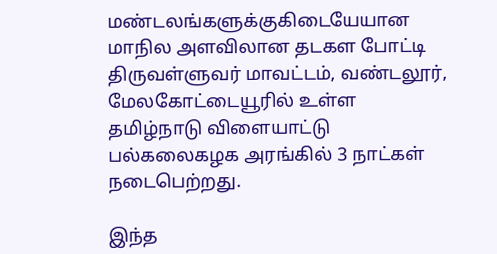மண்டலங்களுக்குகிடையேயான மாநில அளவிலான தடகள போட்டி திருவள்ளுவர் மாவட்டம், வண்டலூர், மேலகோட்டையூரில் உள்ள தமிழ்நாடு விளையாட்டு பல்கலைகழக அரங்கில் 3 நாட்கள் நடைபெற்றது.

இந்த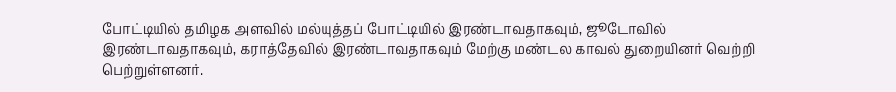போட்டியில் தமிழக அளவில் மல்யுத்தப் போட்டியில் இரண்டாவதாகவும், ஜூடோவில் இரண்டாவதாகவும், கராத்தேவில் இரண்டாவதாகவும் மேற்கு மண்டல காவல் துறையினர் வெற்றி பெற்றுள்ளனர்.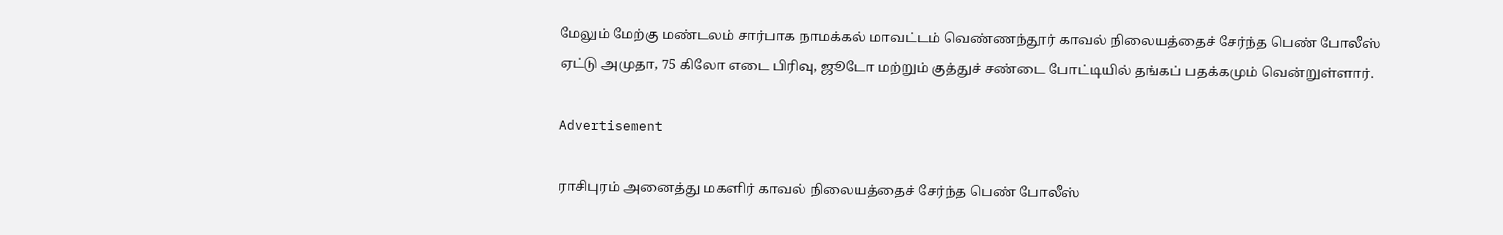மேலும் மேற்கு மண்டலம் சார்பாக நாமக்கல் மாவட்டம் வெண்ணந்தூர் காவல் நிலையத்தைச் சேர்ந்த பெண் போலீஸ் ஏட்டு அமுதா, 75 கிலோ எடை பிரிவு, ஜூடோ மற்றும் குத்துச் சண்டை போட்டியில் தங்கப் பதக்கமும் வென்றுள்ளார்.

Advertisement

ராசிபுரம் அனைத்து மகளிர் காவல் நிலையத்தைச் சேர்ந்த பெண் போலீஸ்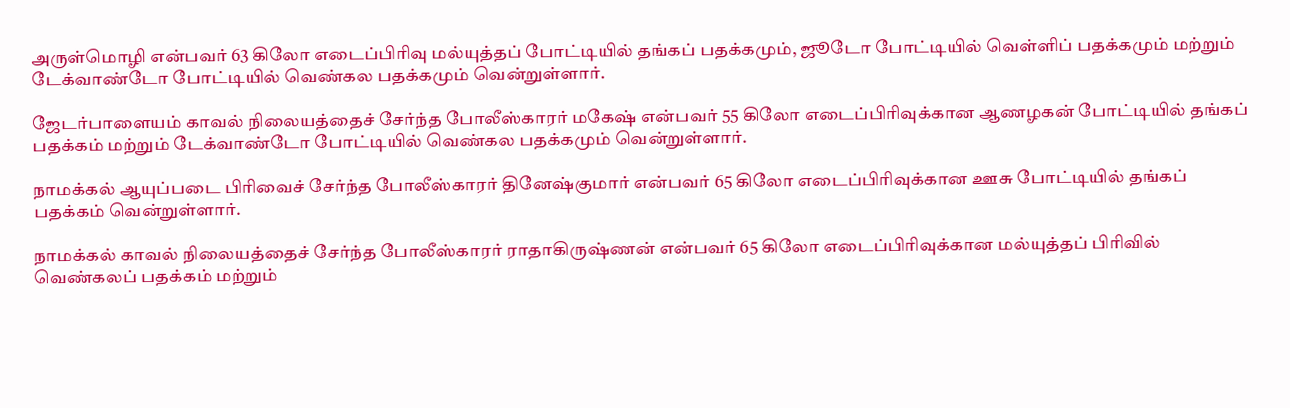அருள்மொழி என்பவர் 63 கிலோ எடைப்பிரிவு மல்யுத்தப் போட்டியில் தங்கப் பதக்கமும், ஜூடோ போட்டியில் வெள்ளிப் பதக்கமும் மற்றும் டேக்வாண்டோ போட்டியில் வெண்கல பதக்கமும் வென்றுள்ளார்.

ஜேடர்பாளையம் காவல் நிலையத்தைச் சேர்ந்த போலீஸ்காரர் மகேஷ் என்பவர் 55 கிலோ எடைப்பிரிவுக்கான ஆணழகன் போட்டியில் தங்கப் பதக்கம் மற்றும் டேக்வாண்டோ போட்டியில் வெண்கல பதக்கமும் வென்றுள்ளார்.

நாமக்கல் ஆயுப்படை பிரிவைச் சேர்ந்த போலீஸ்காரர் தினேஷ்குமார் என்பவர் 65 கிலோ எடைப்பிரிவுக்கான ஊசு போட்டியில் தங்கப் பதக்கம் வென்றுள்ளார்.

நாமக்கல் காவல் நிலையத்தைச் சேர்ந்த போலீஸ்காரர் ராதாகிருஷ்ணன் என்பவர் 65 கிலோ எடைப்பிரிவுக்கான மல்யுத்தப் பிரிவில் வெண்கலப் பதக்கம் மற்றும்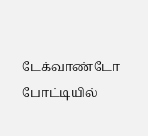டேக்வாண்டோ போட்டியில்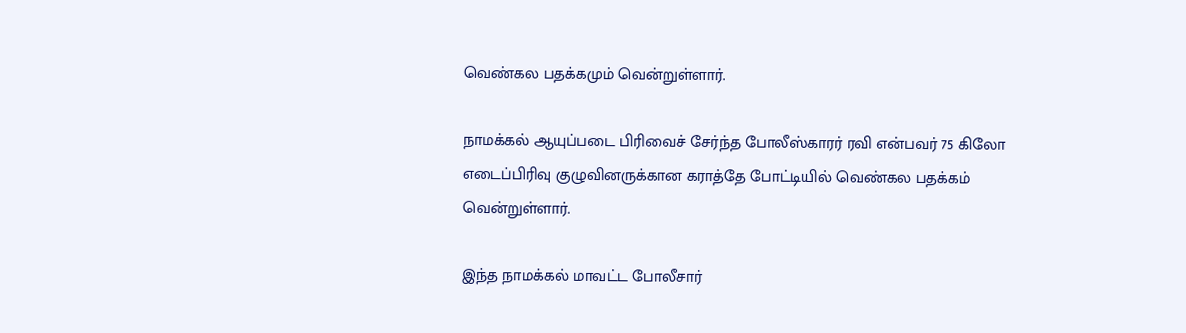வெண்கல பதக்கமும் வென்றுள்ளார்.

நாமக்கல் ஆயுப்படை பிரிவைச் சேர்ந்த போலீஸ்காரர் ரவி என்பவர் 75 கிலோ எடைப்பிரிவு குழுவினருக்கான கராத்தே போட்டியில் வெண்கல பதக்கம் வென்றுள்ளார்.

இந்த நாமக்கல் மாவட்ட போலீசார்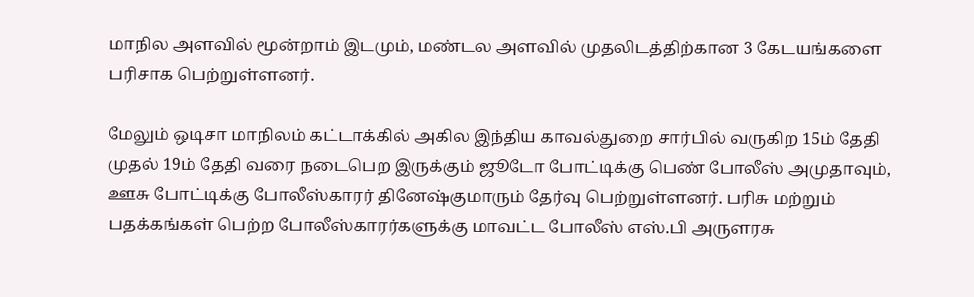மாநில அளவில் மூன்றாம் இடமும், மண்டல அளவில் முதலிடத்திற்கான 3 கேடயங்களை பரிசாக பெற்றுள்ளனர்.

மேலும் ஒடிசா மாநிலம் கட்டாக்கில் அகில இந்திய காவல்துறை சார்பில் வருகிற 15ம் தேதி முதல் 19ம் தேதி வரை நடைபெற இருக்கும் ஜூடோ போட்டிக்கு பெண் போலீஸ் அமுதாவும், ஊசு போட்டிக்கு போலீஸ்காரர் தினேஷ்குமாரும் தேர்வு பெற்றுள்ளனர். பரிசு மற்றும் பதக்கங்கள் பெற்ற போலீஸ்காரர்களுக்கு மாவட்ட போலீஸ் எஸ்.பி அருளரசு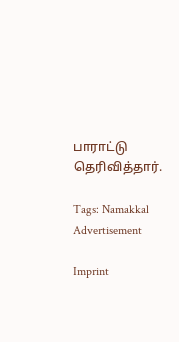பாராட்டு தெரிவித்தார்.

Tags: Namakkal
Advertisement

Imprint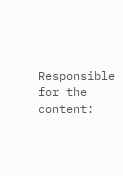Responsible for the content: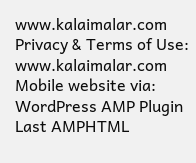www.kalaimalar.com
Privacy & Terms of Use:
www.kalaimalar.com
Mobile website via:
WordPress AMP Plugin
Last AMPHTML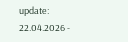update:
22.04.2026 -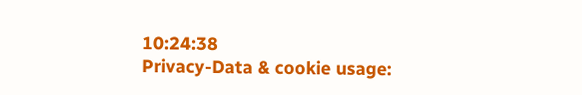10:24:38
Privacy-Data & cookie usage: